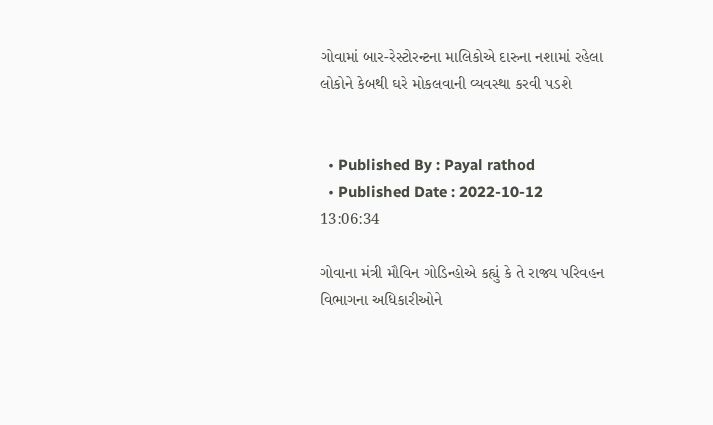ગોવામાં બાર-રેસ્ટોરન્ટના માલિકોએ દારુના નશામાં રહેલા લોકોને કેબથી ઘરે મોકલવાની વ્યવસ્થા કરવી પડશે


  • Published By : Payal rathod
  • Published Date : 2022-10-12 13:06:34

ગોવાના મંત્રી મૌવિન ગોડિન્હોએ કહ્યું કે તે રાજ્ય પરિવહન વિભાગના અધિકારીઓને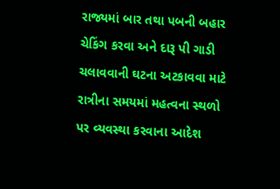રાજ્યમાં બાર તથા પબની બહાર ચેકિંગ કરવા અને દારૂ પી ગાડી ચલાવવાની ઘટના અટકાવવા માટે રાત્રીના સમયમાં મહત્વના સ્થળો પર વ્યવસ્થા કરવાના આદેશ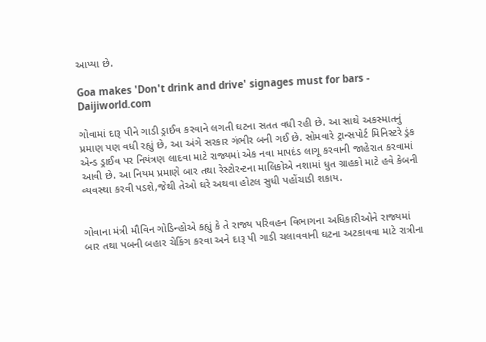આપ્યા છે.

Goa makes 'Don't drink and drive' signages must for bars - Daijiworld.com

ગોવામાં દારૂ પીને ગાડી ડ્રાઈવ કરવાને લગતી ઘટના સતત વધી રહી છે. આ સાથે અકસ્માતનું પ્રમાણ પણ વધી રહ્યું છે, આ અંગે સરકાર ગંભીર બની ગઈ છે. સોમવારે ટ્રાન્સપોર્ટ મિનિસ્ટરે ડ્રંક એન્ડ ડ્રાઈવ પર નિયંત્રણ લાદવા માટે રાજ્યમાં એક નવા માપદંડ લાગૂ કરવાની જાહેરાત કરવામાં આવી છે. આ નિયમ પ્રમાણે બાર તથા રેસ્ટોરન્ટના માલિકોએ નશામાં ધુત ગ્રાહકો માટે હવે કેબની વ્યવસ્થા કરવી પડશે,જેથી તેઓ ઘરે અથવા હોટલ સુધી પહોંચાડી શકાય.


ગોવાના મંત્રી મૌવિન ગોડિન્હોએ કહ્યું કે તે રાજ્ય પરિવહન વિભાગના અધિકારીઓને રાજ્યમાં બાર તથા પબની બહાર ચેકિંગ કરવા અને દારૂ પી ગાડી ચલાવવાની ઘટના અટકાવવા માટે રાત્રીના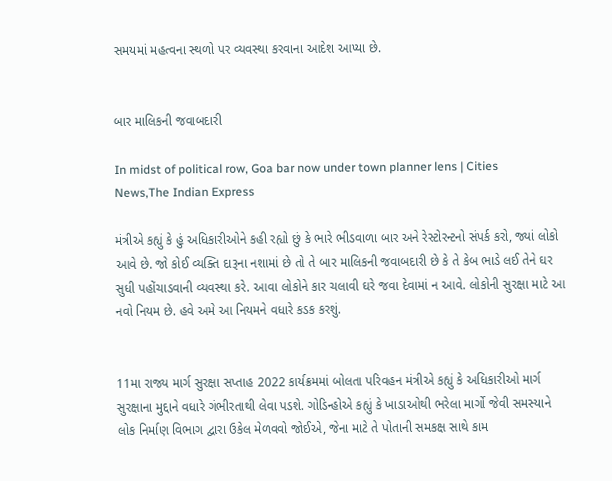સમયમાં મહત્વના સ્થળો પર વ્યવસ્થા કરવાના આદેશ આપ્યા છે.


બાર માલિકની જવાબદારી

In midst of political row, Goa bar now under town planner lens | Cities  News,The Indian Express

મંત્રીએ કહ્યું કે હું અધિકારીઓને કહી રહ્યો છું કે ભારે ભીડવાળા બાર અને રેસ્ટોરન્ટનો સંપર્ક કરો, જ્યાં લોકો આવે છે. જો કોઈ વ્યક્તિ દારૂના નશામાં છે તો તે બાર માલિકની જવાબદારી છે કે તે કેબ ભાડે લઈ તેને ઘર સુધી પહોંચાડવાની વ્યવસ્થા કરે. આવા લોકોને કાર ચલાવી ઘરે જવા દેવામાં ન આવે. લોકોની સુરક્ષા માટે આ નવો નિયમ છે. હવે અમે આ નિયમને વધારે કડક કરશું.


11મા રાજ્ય માર્ગ સુરક્ષા સપ્તાહ 2022 કાર્યક્રમમાં બોલતા પરિવહન મંત્રીએ કહ્યું કે અધિકારીઓ માર્ગ સુરક્ષાના મુદ્દાને વધારે ગંભીરતાથી લેવા પડશે. ગોડિન્હોએ કહ્યું કે ખાડાઓથી ભરેલા માર્ગો જેવી સમસ્યાને લોક નિર્માણ વિભાગ દ્વારા ઉકેલ મેળવવો જોઈએ, જેના માટે તે પોતાની સમકક્ષ સાથે કામ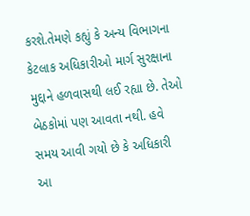કરશે.તેમણે કહ્યું કે અન્ય વિભાગના કેટલાક અધિકારીઓ માર્ગ સુરક્ષાના મુદ્દાને હળવાસથી લઈ રહ્યા છે. તેઓ બેઠકોમાં પણ આવતા નથી. હવે સમય આવી ગયો છે કે અધિકારી આ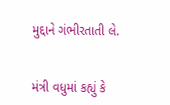મુદ્દાને ગંભીરતાતી લે.


મંત્રી વધુમાં કહ્યું કે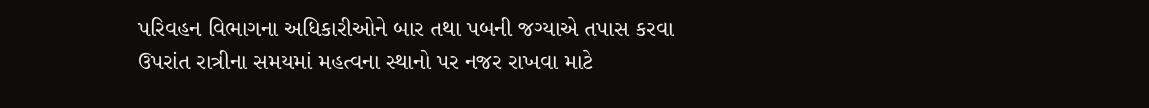પરિવહન વિભાગના અધિકારીઓને બાર તથા પબની જગ્યાએ તપાસ કરવા ઉપરાંત રાત્રીના સમયમાં મહત્વના સ્થાનો પર નજર રાખવા માટે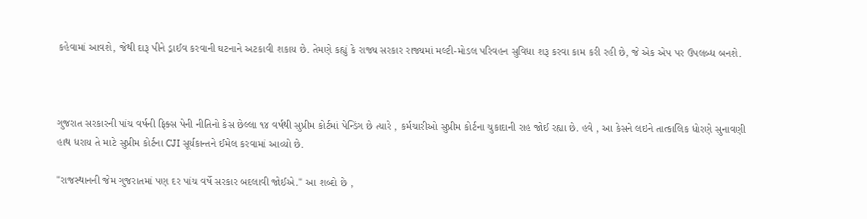કહેવામાં આવશે, જેથી દારૂ પીને ડ્રાઈવ કરવાની ઘટનાને અટકાવી શકાય છે. તેમણે કહ્યું કે રાજ્ય સરકાર રાજ્યમાં મલ્ટી-મોડલ પરિવહન સુવિધા શરૂ કરવા કામ કરી રહી છે, જે એક એપ પર ઉપલબ્ધ બનશે.



ગુજરાત સરકારની પાંચ વર્ષની ફિક્સ પેની નીતિનો કેસ છેલ્લા ૧૪ વર્ષથી સુપ્રીમ કોર્ટમાં પેન્ડિંગ છે ત્યારે , કર્મચારીઓ સુપ્રીમ કોર્ટના ચુકાદાની રાહ જોઈ રહ્યા છે. હવે , આ કેસને લઇને તાત્કાલિક ધોરણે સુનાવણી હાથ ધરાય તે માટે સુપ્રીમ કોર્ટના CJI સૂર્યકાન્તને ઈમેલ કરવામાં આવ્યો છે.

"રાજસ્થાનની જેમ ગુજરાતમાં પણ દર પાંચ વર્ષે સરકાર બદલાવી જોઈએ." આ શબ્દો છે ,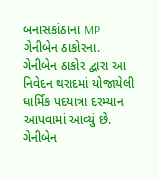બનાસકાંઠાના MP ગેનીબેન ઠાકોરના. ગેનીબેન ઠાકોર દ્વારા આ નિવેદન થરાદમાં યોજાયેલી ધાર્મિક પદયાત્રા દરમ્યાન આપવામાં આવ્યું છે. ગેનીબેન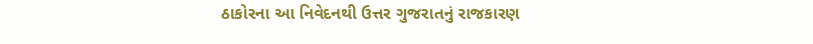ઠાકોરના આ નિવેદનથી ઉત્તર ગુજરાતનું રાજકારણ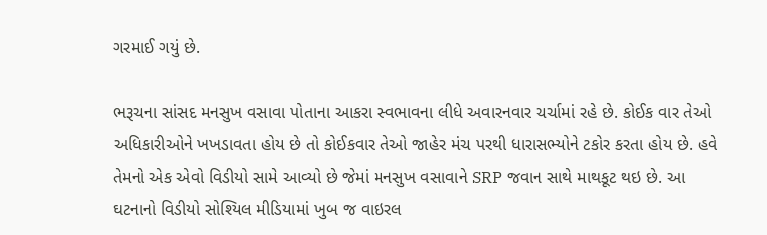ગરમાઈ ગયું છે.

ભરૂચના સાંસદ મનસુખ વસાવા પોતાના આકરા સ્વભાવના લીધે અવારનવાર ચર્ચામાં રહે છે. કોઈક વાર તેઓ અધિકારીઓને ખખડાવતા હોય છે તો કોઈકવાર તેઓ જાહેર મંચ પરથી ધારાસભ્યોને ટકોર કરતા હોય છે. હવે તેમનો એક એવો વિડીયો સામે આવ્યો છે જેમાં મનસુખ વસાવાને SRP જવાન સાથે માથકૂટ થઇ છે. આ ઘટનાનો વિડીયો સોશ્યિલ મીડિયામાં ખુબ જ વાઇરલ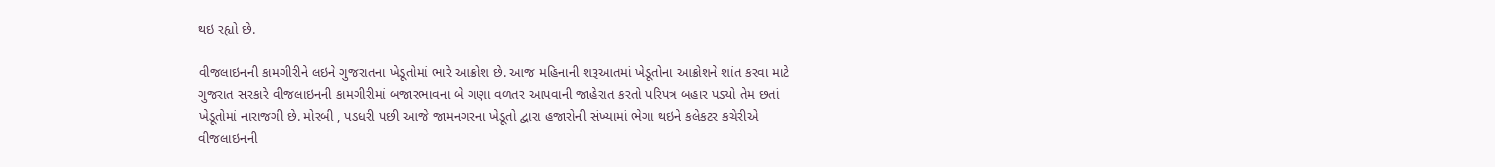થઇ રહ્યો છે.

વીજલાઇનની કામગીરીને લઇને ગુજરાતના ખેડૂતોમાં ભારે આક્રોશ છે. આજ મહિનાની શરૂઆતમાં ખેડૂતોના આક્રોશને શાંત કરવા માટે ગુજરાત સરકારે વીજલાઇનની કામગીરીમાં બજારભાવના બે ગણા વળતર આપવાની જાહેરાત કરતો પરિપત્ર બહાર પડ્યો તેમ છતાં ખેડૂતોમાં નારાજગી છે. મોરબી , પડધરી પછી આજે જામનગરના ખેડૂતો દ્વારા હજારોની સંખ્યામાં ભેગા થઇને કલેકટર કચેરીએ વીજલાઇનની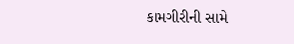કામગીરીની સામે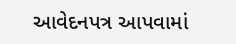આવેદનપત્ર આપવામાં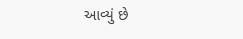આવ્યું છે